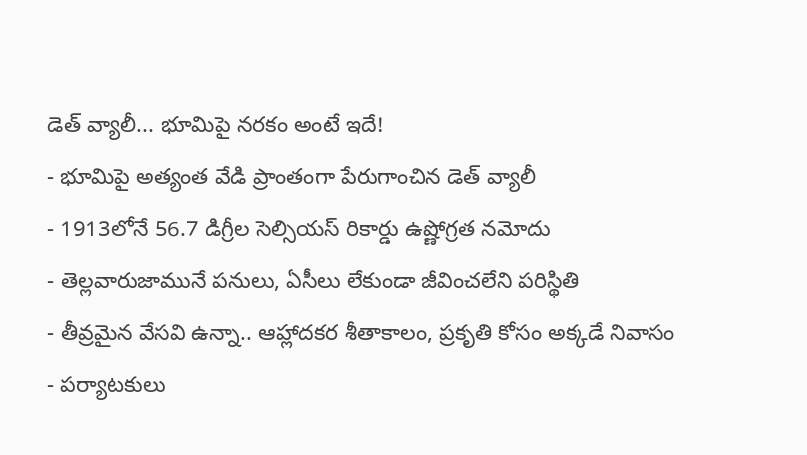డెత్ వ్యాలీ... భూమిపై నరకం అంటే ఇదే!
- భూమిపై అత్యంత వేడి ప్రాంతంగా పేరుగాంచిన డెత్ వ్యాలీ
- 1913లోనే 56.7 డిగ్రీల సెల్సియస్ రికార్డు ఉష్ణోగ్రత నమోదు
- తెల్లవారుజామునే పనులు, ఏసీలు లేకుండా జీవించలేని పరిస్థితి
- తీవ్రమైన వేసవి ఉన్నా.. ఆహ్లాదకర శీతాకాలం, ప్రకృతి కోసం అక్కడే నివాసం
- పర్యాటకులు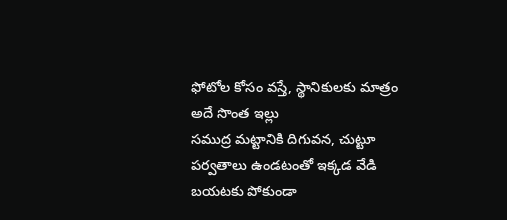ఫోటోల కోసం వస్తే, స్థానికులకు మాత్రం అదే సొంత ఇల్లు
సముద్ర మట్టానికి దిగువన, చుట్టూ పర్వతాలు ఉండటంతో ఇక్కడ వేడి బయటకు పోకుండా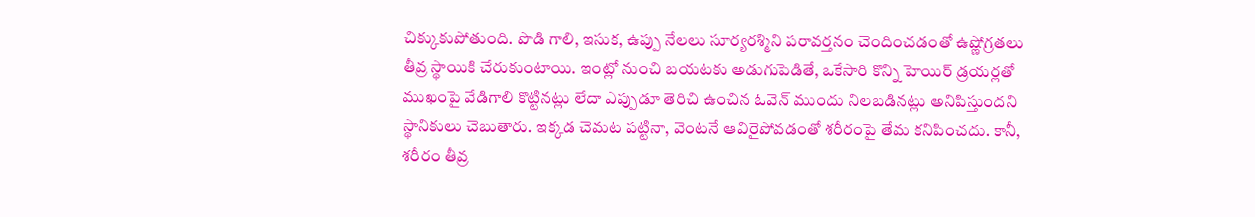చిక్కుకుపోతుంది. పొడి గాలి, ఇసుక, ఉప్పు నేలలు సూర్యరశ్మిని పరావర్తనం చెందించడంతో ఉష్ణోగ్రతలు తీవ్ర స్థాయికి చేరుకుంటాయి. ఇంట్లో నుంచి బయటకు అడుగుపెడితే, ఒకేసారి కొన్ని హెయిర్ డ్రయర్లతో ముఖంపై వేడిగాలి కొట్టినట్లు లేదా ఎప్పుడూ తెరిచి ఉంచిన ఓవెన్ ముందు నిలబడినట్లు అనిపిస్తుందని స్థానికులు చెబుతారు. ఇక్కడ చెమట పట్టినా, వెంటనే ఆవిరైపోవడంతో శరీరంపై తేమ కనిపించదు. కానీ, శరీరం తీవ్ర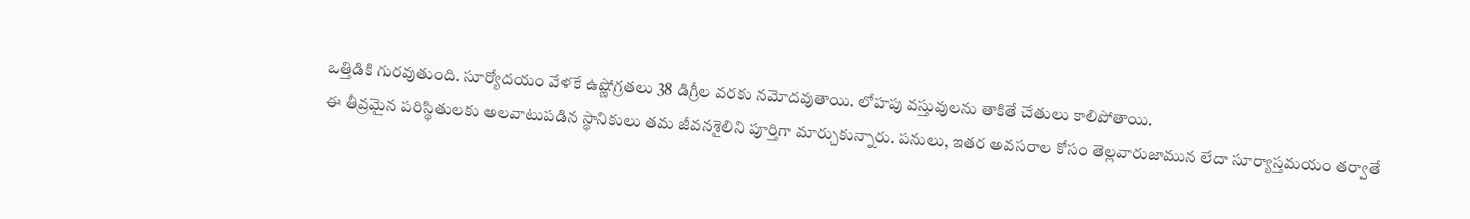ఒత్తిడికి గురవుతుంది. సూర్యోదయం వేళకే ఉష్ణోగ్రతలు 38 డిగ్రీల వరకు నమోదవుతాయి. లోహపు వస్తువులను తాకితే చేతులు కాలిపోతాయి.
ఈ తీవ్రమైన పరిస్థితులకు అలవాటుపడిన స్థానికులు తమ జీవనశైలిని పూర్తిగా మార్చుకున్నారు. పనులు, ఇతర అవసరాల కోసం తెల్లవారుజామున లేదా సూర్యాస్తమయం తర్వాతే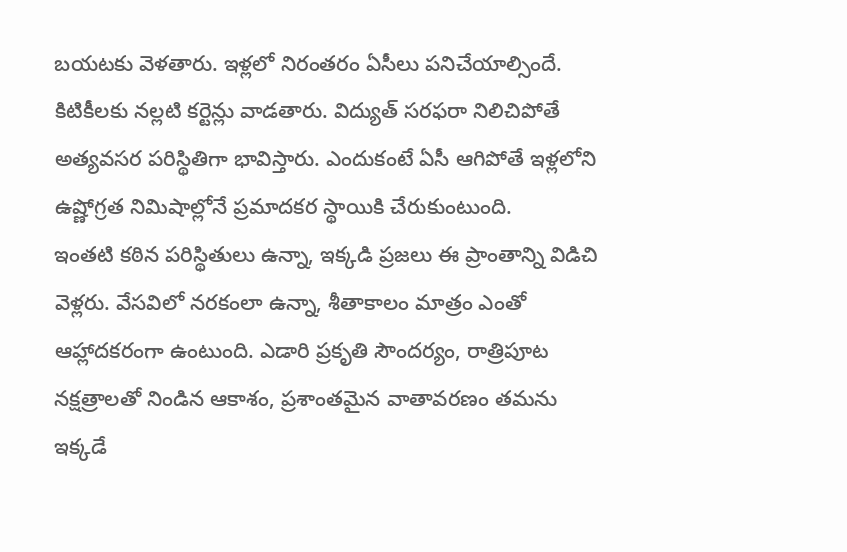బయటకు వెళతారు. ఇళ్లలో నిరంతరం ఏసీలు పనిచేయాల్సిందే. కిటికీలకు నల్లటి కర్టెన్లు వాడతారు. విద్యుత్ సరఫరా నిలిచిపోతే అత్యవసర పరిస్థితిగా భావిస్తారు. ఎందుకంటే ఏసీ ఆగిపోతే ఇళ్లలోని ఉష్ణోగ్రత నిమిషాల్లోనే ప్రమాదకర స్థాయికి చేరుకుంటుంది.
ఇంతటి కఠిన పరిస్థితులు ఉన్నా, ఇక్కడి ప్రజలు ఈ ప్రాంతాన్ని విడిచి వెళ్లరు. వేసవిలో నరకంలా ఉన్నా, శీతాకాలం మాత్రం ఎంతో ఆహ్లాదకరంగా ఉంటుంది. ఎడారి ప్రకృతి సౌందర్యం, రాత్రిపూట నక్షత్రాలతో నిండిన ఆకాశం, ప్రశాంతమైన వాతావరణం తమను ఇక్కడే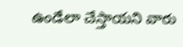ఉండేలా చేస్తాయని వారు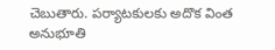చెబుతారు. పర్యాటకులకు అదొక వింత అనుభూతి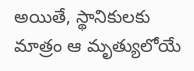అయితే, స్థానికులకు మాత్రం ఆ మృత్యులోయే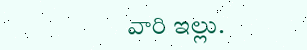వారి ఇల్లు.